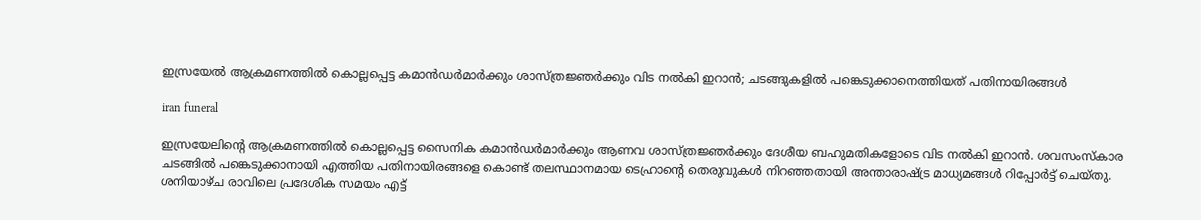ഇസ്രയേൽ ആക്രമണത്തിൽ കൊല്ലപ്പെട്ട കമാൻഡർമാർക്കും ശാസ്ത്രജ്ഞർക്കും വിട നൽകി ഇറാൻ; ചടങ്ങുകളിൽ പങ്കെടുക്കാനെത്തിയത് പതിനായിരങ്ങൾ

iran funeral

ഇസ്രയേലിന്‍റെ ആക്രമണത്തിൽ കൊല്ലപ്പെട്ട സൈനിക കമാൻഡർമാർക്കും ആണവ ശാസ്ത്രജ്ഞർക്കും ദേശീയ ബഹുമതികളോടെ വിട നൽകി ഇറാൻ. ശവസംസ്കാര ചടങ്ങിൽ പങ്കെടുക്കാനായി എത്തിയ പതിനായിരങ്ങളെ കൊണ്ട് തലസ്ഥാനമായ ടെഹ്രാന്‍റെ തെരുവുകൾ നിറഞ്ഞതായി അന്താരാഷ്ട്ര മാധ്യമങ്ങൾ റിപ്പോർട്ട് ചെയ്തു. ശനിയാഴ്ച രാവിലെ പ്രദേശിക സമയം എട്ട്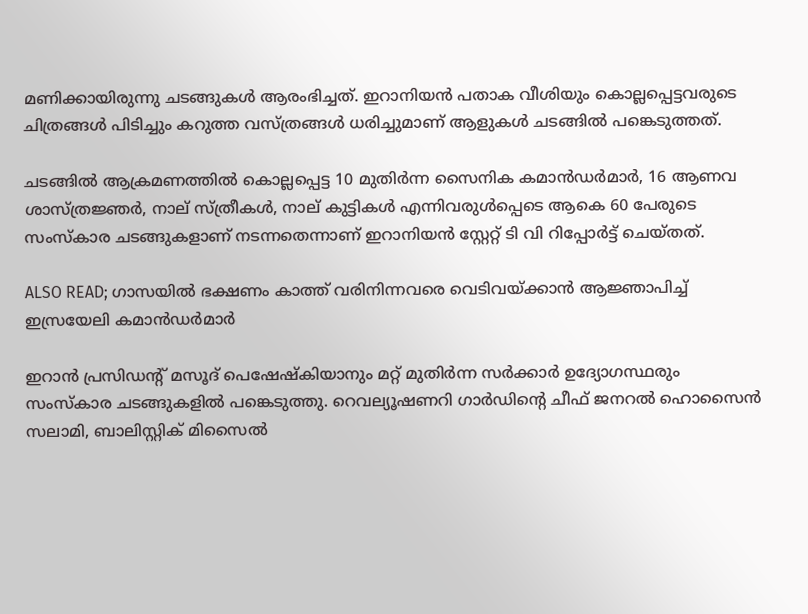മണിക്കായിരുന്നു ചടങ്ങുകൾ ആരംഭിച്ചത്. ഇറാനിയൻ പതാക വീശിയും കൊല്ലപ്പെട്ടവരുടെ ചിത്രങ്ങൾ പിടിച്ചും കറുത്ത വസ്ത്രങ്ങൾ ധരിച്ചുമാണ് ആളുകൾ ചടങ്ങിൽ പങ്കെടുത്തത്.

ചടങ്ങിൽ ആക്രമണത്തിൽ കൊല്ലപ്പെട്ട 10 മുതിർന്ന സൈനിക കമാൻഡർമാർ, 16 ആണവ ശാസ്ത്രജ്ഞർ, നാല് സ്ത്രീകൾ, നാല് കുട്ടികൾ എന്നിവരുൾപ്പെടെ ആകെ 60 പേരുടെ സംസ്കാര ചടങ്ങുകളാണ് നടന്നതെന്നാണ് ഇറാനിയൻ സ്റ്റേറ്റ് ടി വി റിപ്പോർട്ട് ചെയ്തത്.

ALSO READ; ഗാസയിൽ ഭക്ഷണം കാത്ത് വരിനിന്നവരെ വെടിവയ്‌ക്കാൻ ആജ്ഞാപിച്ച്‌ ഇസ്രയേലി കമാൻഡർമാർ

ഇറാൻ പ്രസിഡന്റ് മസൂദ് പെഷേഷ്കിയാനും മറ്റ് മുതിർന്ന സർക്കാർ ഉദ്യോഗസ്ഥരും സംസ്കാര ചടങ്ങുകളിൽ പങ്കെടുത്തു. റെവല്യൂഷണറി ഗാർഡിന്റെ ചീഫ് ജനറൽ ഹൊസൈൻ സലാമി, ബാലിസ്റ്റിക് മിസൈൽ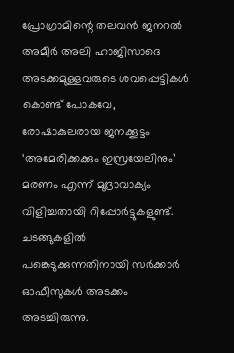പ്രോഗ്രാമിന്റെ തലവൻ ജനറൽ അമീർ അലി ഹാജിസാദെ അടക്കമുള്ളവരുടെ ശവപ്പെട്ടികൾ കൊണ്ട് പോകവേ, രോഷാകുലരായ ജനക്കൂട്ടം ‘അമേരിക്കക്കും ഇസ്രയേലിനും’ മരണം എന്ന് മുദ്രാവാക്യം വിളിച്ചതായി റിപ്പോർട്ടുകളുണ്ട്. ചടങ്ങുകളിൽ പങ്കെടുക്കുന്നതിനായി സർക്കാർ ഓഫീസുകൾ അടക്കം അടച്ചിരുന്നു.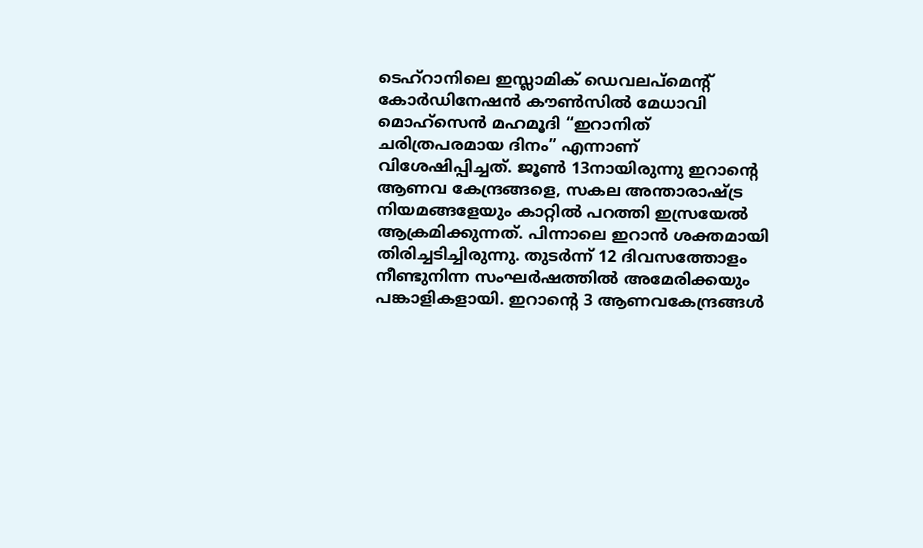ടെഹ്‌റാനിലെ ഇസ്ലാമിക് ഡെവലപ്‌മെന്റ് കോർഡിനേഷൻ കൗൺസിൽ മേധാവി മൊഹ്‌സെൻ മഹമൂദി “ഇറാനിത് ചരിത്രപരമായ ദിനം” എന്നാണ് വിശേഷിപ്പിച്ചത്. ജൂൺ 13നായിരുന്നു ഇറാന്‍റെ ആണവ കേന്ദ്രങ്ങളെ, സകല അന്താരാഷ്ട്ര നിയമങ്ങളേയും കാറ്റിൽ പറത്തി ഇസ്രയേൽ ആക്രമിക്കുന്നത്. പിന്നാലെ ഇറാൻ ശക്തമായി തിരിച്ചടിച്ചിരുന്നു. തുടർന്ന് 12 ദിവസത്തോളം നീണ്ടുനിന്ന സംഘർഷത്തിൽ അമേരിക്കയും പങ്കാളികളായി. ഇറാന്‍റെ 3 ആണവകേന്ദ്രങ്ങൾ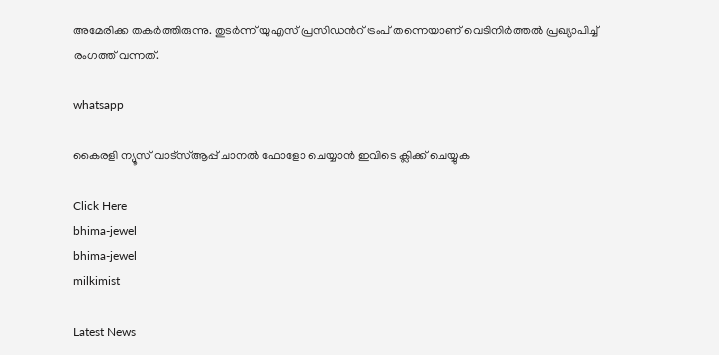അമേരിക്ക തകർത്തിരുന്നു. തുടർന്ന് യുഎസ് പ്രസിഡന്‍റ് ട്രംപ് തന്നെയാണ് വെടിനിർത്തൽ പ്രഖ്യാപിച്ച് രംഗത്ത് വന്നത്.

whatsapp

കൈരളി ന്യൂസ് വാട്‌സ്ആപ്പ് ചാനല്‍ ഫോളോ ചെയ്യാന്‍ ഇവിടെ ക്ലിക്ക് ചെയ്യുക

Click Here
bhima-jewel
bhima-jewel
milkimist

Latest News